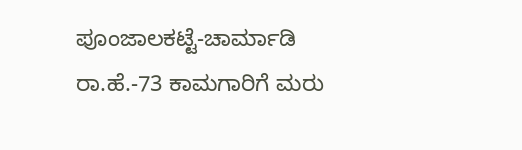ಪೂಂಜಾಲಕಟ್ಟೆ-ಚಾರ್ಮಾಡಿ ರಾ.ಹೆ.-73 ಕಾಮಗಾರಿಗೆ ಮರು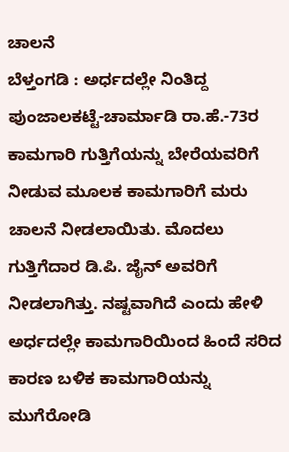ಚಾಲನೆ
ಬೆಳ್ತಂಗಡಿ : ಅರ್ಧದಲ್ಲೇ ನಿಂತಿದ್ದ ಪುಂಜಾಲಕಟ್ಟೆ-ಚಾರ್ಮಾಡಿ ರಾ.ಹೆ.-73ರ ಕಾಮಗಾರಿ ಗುತ್ತಿಗೆಯನ್ನು ಬೇರೆಯವರಿಗೆ ನೀಡುವ ಮೂಲಕ ಕಾಮಗಾರಿಗೆ ಮರು ಚಾಲನೆ ನೀಡಲಾಯಿತು. ಮೊದಲು ಗುತ್ತಿಗೆದಾರ ಡಿ.ಪಿ. ಜೈನ್ ಅವರಿಗೆ ನೀಡಲಾಗಿತ್ತು. ನಷ್ಟವಾಗಿದೆ ಎಂದು ಹೇಳಿ ಅರ್ಧದಲ್ಲೇ ಕಾಮಗಾರಿಯಿಂದ ಹಿಂದೆ ಸರಿದ ಕಾರಣ ಬಳಿಕ ಕಾಮಗಾರಿಯನ್ನು ಮುಗೆರೋಡಿ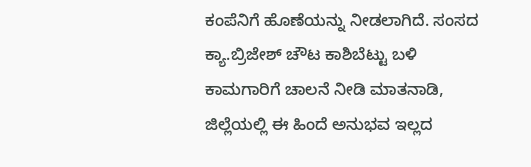ಕಂಪೆನಿಗೆ ಹೊಣೆಯನ್ನು ನೀಡಲಾಗಿದೆ. ಸಂಸದ ಕ್ಯಾ.ಬ್ರಿಜೇಶ್ ಚೌಟ ಕಾಶಿಬೆಟ್ಟು ಬಳಿ ಕಾಮಗಾರಿಗೆ ಚಾಲನೆ ನೀಡಿ ಮಾತನಾಡಿ, ಜಿಲ್ಲೆಯಲ್ಲಿ ಈ ಹಿಂದೆ ಅನುಭವ ಇಲ್ಲದ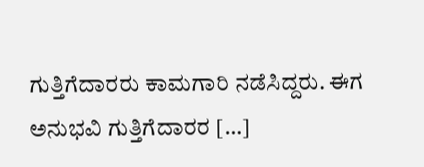ಗುತ್ತಿಗೆದಾರರು ಕಾಮಗಾರಿ ನಡೆಸಿದ್ದರು. ಈಗ ಅನುಭವಿ ಗುತ್ತಿಗೆದಾರರ […]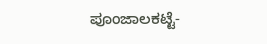ಪೂಂಜಾಲಕಟ್ಟೆ-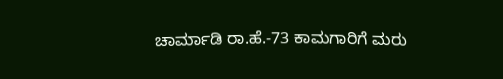ಚಾರ್ಮಾಡಿ ರಾ.ಹೆ.-73 ಕಾಮಗಾರಿಗೆ ಮರು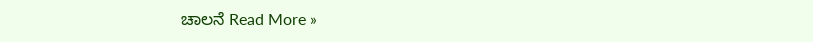ಚಾಲನೆ Read More »